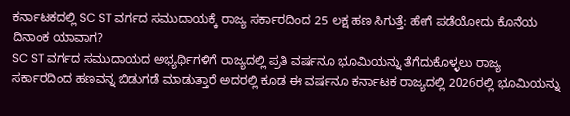ಕರ್ನಾಟಕದಲ್ಲಿ SC ST ವರ್ಗದ ಸಮುದಾಯಕ್ಕೆ ರಾಜ್ಯ ಸರ್ಕಾರದಿಂದ 25 ಲಕ್ಷ ಹಣ ಸಿಗುತ್ತೆ: ಹೇಗೆ ಪಡೆಯೋದು ಕೊನೆಯ ದಿನಾಂಕ ಯಾವಾಗ?
SC ST ವರ್ಗದ ಸಮುದಾಯದ ಅಭ್ಯರ್ಥಿಗಳಿಗೆ ರಾಜ್ಯದಲ್ಲಿ ಪ್ರತಿ ವರ್ಷನೂ ಭೂಮಿಯನ್ನು ತೆಗೆದುಕೊಳ್ಳಲು ರಾಜ್ಯ ಸರ್ಕಾರದಿಂದ ಹಣವನ್ನ ಬಿಡುಗಡೆ ಮಾಡುತ್ತಾರೆ ಅದರಲ್ಲಿ ಕೂಡ ಈ ವರ್ಷನೂ ಕರ್ನಾಟಕ ರಾಜ್ಯದಲ್ಲಿ 2026ರಲ್ಲಿ ಭೂಮಿಯನ್ನು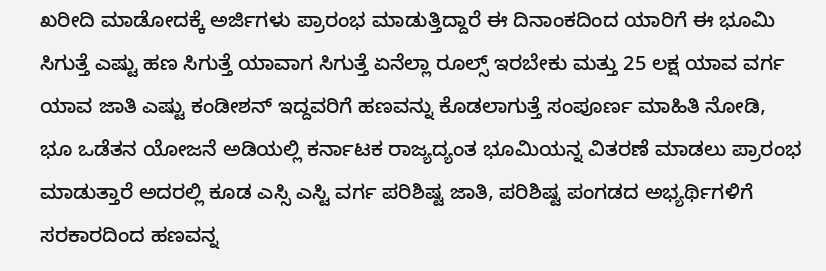ಖರೀದಿ ಮಾಡೋದಕ್ಕೆ ಅರ್ಜಿಗಳು ಪ್ರಾರಂಭ ಮಾಡುತ್ತಿದ್ದಾರೆ ಈ ದಿನಾಂಕದಿಂದ ಯಾರಿಗೆ ಈ ಭೂಮಿ ಸಿಗುತ್ತೆ ಎಷ್ಟು ಹಣ ಸಿಗುತ್ತೆ ಯಾವಾಗ ಸಿಗುತ್ತೆ ಏನೆಲ್ಲಾ ರೂಲ್ಸ್ ಇರಬೇಕು ಮತ್ತು 25 ಲಕ್ಷ ಯಾವ ವರ್ಗ ಯಾವ ಜಾತಿ ಎಷ್ಟು ಕಂಡೀಶನ್ ಇದ್ದವರಿಗೆ ಹಣವನ್ನು ಕೊಡಲಾಗುತ್ತೆ ಸಂಪೂರ್ಣ ಮಾಹಿತಿ ನೋಡಿ,
ಭೂ ಒಡೆತನ ಯೋಜನೆ ಅಡಿಯಲ್ಲಿ ಕರ್ನಾಟಕ ರಾಜ್ಯದ್ಯಂತ ಭೂಮಿಯನ್ನ ವಿತರಣೆ ಮಾಡಲು ಪ್ರಾರಂಭ ಮಾಡುತ್ತಾರೆ ಅದರಲ್ಲಿ ಕೂಡ ಎಸ್ಸಿ ಎಸ್ಟಿ ವರ್ಗ ಪರಿಶಿಷ್ಟ ಜಾತಿ, ಪರಿಶಿಷ್ಟ ಪಂಗಡದ ಅಭ್ಯರ್ಥಿಗಳಿಗೆ ಸರಕಾರದಿಂದ ಹಣವನ್ನ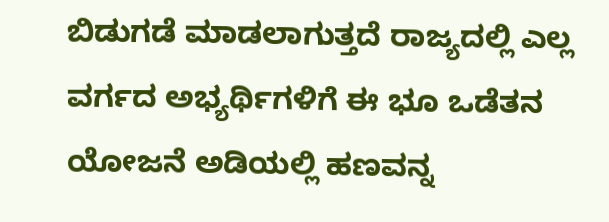ಬಿಡುಗಡೆ ಮಾಡಲಾಗುತ್ತದೆ ರಾಜ್ಯದಲ್ಲಿ ಎಲ್ಲ ವರ್ಗದ ಅಭ್ಯರ್ಥಿಗಳಿಗೆ ಈ ಭೂ ಒಡೆತನ ಯೋಜನೆ ಅಡಿಯಲ್ಲಿ ಹಣವನ್ನ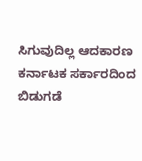ಸಿಗುವುದಿಲ್ಲ ಆದಕಾರಣ ಕರ್ನಾಟಕ ಸರ್ಕಾರದಿಂದ ಬಿಡುಗಡೆ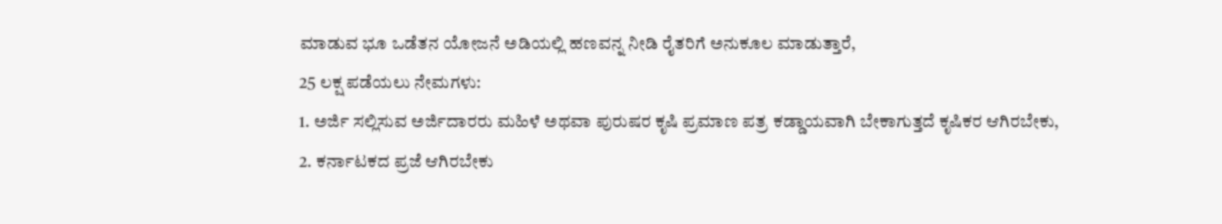ಮಾಡುವ ಭೂ ಒಡೆತನ ಯೋಜನೆ ಅಡಿಯಲ್ಲಿ ಹಣವನ್ನ ನೀಡಿ ರೈತರಿಗೆ ಅನುಕೂಲ ಮಾಡುತ್ತಾರೆ,
25 ಲಕ್ಷ ಪಡೆಯಲು ನೇಮಗಳು:
1. ಅರ್ಜಿ ಸಲ್ಲಿಸುವ ಅರ್ಜಿದಾರರು ಮಹಿಳೆ ಅಥವಾ ಪುರುಷರ ಕೃಷಿ ಪ್ರಮಾಣ ಪತ್ರ ಕಡ್ಡಾಯವಾಗಿ ಬೇಕಾಗುತ್ತದೆ ಕೃಷಿಕರ ಆಗಿರಬೇಕು,
2. ಕರ್ನಾಟಕದ ಪ್ರಜೆ ಆಗಿರಬೇಕು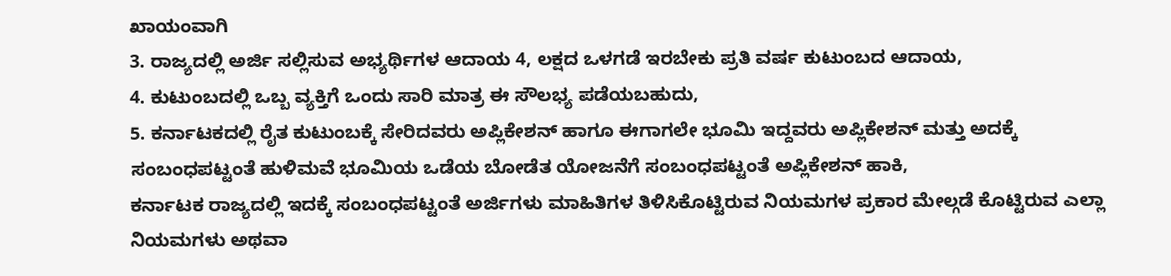ಖಾಯಂವಾಗಿ
3. ರಾಜ್ಯದಲ್ಲಿ ಅರ್ಜಿ ಸಲ್ಲಿಸುವ ಅಭ್ಯರ್ಥಿಗಳ ಆದಾಯ 4, ಲಕ್ಷದ ಒಳಗಡೆ ಇರಬೇಕು ಪ್ರತಿ ವರ್ಷ ಕುಟುಂಬದ ಆದಾಯ,
4. ಕುಟುಂಬದಲ್ಲಿ ಒಬ್ಬ ವ್ಯಕ್ತಿಗೆ ಒಂದು ಸಾರಿ ಮಾತ್ರ ಈ ಸೌಲಭ್ಯ ಪಡೆಯಬಹುದು,
5. ಕರ್ನಾಟಕದಲ್ಲಿ ರೈತ ಕುಟುಂಬಕ್ಕೆ ಸೇರಿದವರು ಅಪ್ಲಿಕೇಶನ್ ಹಾಗೂ ಈಗಾಗಲೇ ಭೂಮಿ ಇದ್ದವರು ಅಪ್ಲಿಕೇಶನ್ ಮತ್ತು ಅದಕ್ಕೆ ಸಂಬಂಧಪಟ್ಟಂತೆ ಹುಳಿಮವೆ ಭೂಮಿಯ ಒಡೆಯ ಬೋಡೆತ ಯೋಜನೆಗೆ ಸಂಬಂಧಪಟ್ಟಂತೆ ಅಪ್ಲಿಕೇಶನ್ ಹಾಕಿ,
ಕರ್ನಾಟಕ ರಾಜ್ಯದಲ್ಲಿ ಇದಕ್ಕೆ ಸಂಬಂಧಪಟ್ಟಂತೆ ಅರ್ಜಿಗಳು ಮಾಹಿತಿಗಳ ತಿಳಿಸಿಕೊಟ್ಟಿರುವ ನಿಯಮಗಳ ಪ್ರಕಾರ ಮೇಲ್ಗಡೆ ಕೊಟ್ಟಿರುವ ಎಲ್ಲಾ ನಿಯಮಗಳು ಅಥವಾ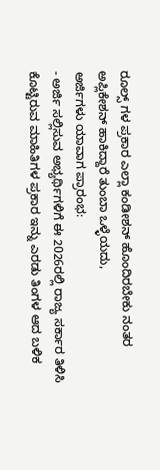ರೂಲ್ಸ್ ಗಳ ಪ್ರಕಾರ ಎಲ್ಲಾ ಕಂಡೀಶನ್ ಹೊಂದಿರಬೇಕು ನಂತರ ಅಪ್ಲಿಕೇಶನ್ ಹಾಕಿದ್ದಾರೆ ತುಂಬಾ ಒಳ್ಳೆಯದು,
ಅರ್ಜಿಗಳು ಯಾವಾಗ ಪ್ರಾರಂಭ:
- ಅರ್ಜಿ ಸಲ್ಲಿಸುವ ಅಭ್ಯರ್ಥಿಗಳಿಗೆ ಈ 2026ರಲ್ಲಿ ರಾಜ್ಯ ಸರ್ಕಾರ ತಿಳಿಸಿ ಕೊಟ್ಟಿರುವ ಮಾಹಿತಿಗಳ ಪ್ರಕಾರ ಇನ್ನು ಎರಡು ತಿಂಗಳ ಆದ ಬಳಿಕ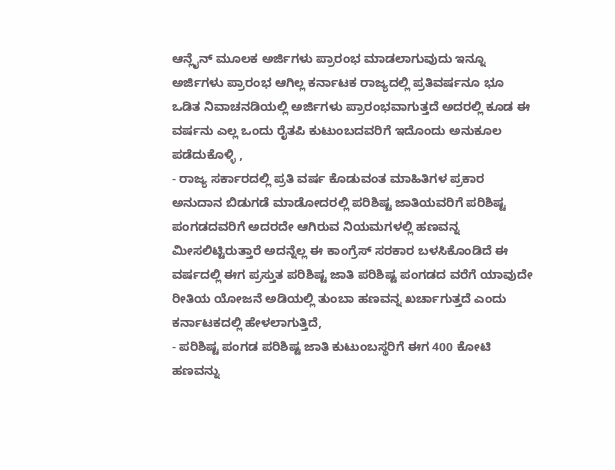ಆನ್ಲೈನ್ ಮೂಲಕ ಅರ್ಜಿಗಳು ಪ್ರಾರಂಭ ಮಾಡಲಾಗುವುದು ಇನ್ನೂ ಅರ್ಜಿಗಳು ಪ್ರಾರಂಭ ಆಗಿಲ್ಲ ಕರ್ನಾಟಕ ರಾಜ್ಯದಲ್ಲಿ ಪ್ರತಿವರ್ಷನೂ ಭೂ ಒಡಿತ ನಿವಾಚನಡಿಯಲ್ಲಿ ಅರ್ಜಿಗಳು ಪ್ರಾರಂಭವಾಗುತ್ತದೆ ಅದರಲ್ಲಿ ಕೂಡ ಈ ವರ್ಷನು ಎಲ್ಲ ಒಂದು ರೈತಪಿ ಕುಟುಂಬದವರಿಗೆ ಇದೊಂದು ಅನುಕೂಲ ಪಡೆದುಕೊಳ್ಳಿ ,
- ರಾಜ್ಯ ಸರ್ಕಾರದಲ್ಲಿ ಪ್ರತಿ ವರ್ಷ ಕೊಡುವಂತ ಮಾಹಿತಿಗಳ ಪ್ರಕಾರ ಅನುದಾನ ಬಿಡುಗಡೆ ಮಾಡೋದರಲ್ಲಿ ಪರಿಶಿಷ್ಟ ಜಾತಿಯವರಿಗೆ ಪರಿಶಿಷ್ಟ ಪಂಗಡದವರಿಗೆ ಅದರದೇ ಆಗಿರುವ ನಿಯಮಗಳಲ್ಲಿ ಹಣವನ್ನ ಮೀಸಲಿಟ್ಟಿರುತ್ತಾರೆ ಅದನ್ನೆಲ್ಲ ಈ ಕಾಂಗ್ರೆಸ್ ಸರಕಾರ ಬಳಸಿಕೊಂಡಿದೆ ಈ ವರ್ಷದಲ್ಲಿ ಈಗ ಪ್ರಸ್ತುತ ಪರಿಶಿಷ್ಟ ಜಾತಿ ಪರಿಶಿಷ್ಟ ಪಂಗಡದ ವರೆಗೆ ಯಾವುದೇ ರೀತಿಯ ಯೋಜನೆ ಅಡಿಯಲ್ಲಿ ತುಂಬಾ ಹಣವನ್ನ ಖರ್ಚಾಗುತ್ತದೆ ಎಂದು ಕರ್ನಾಟಕದಲ್ಲಿ ಹೇಳಲಾಗುತ್ತಿದೆ,
- ಪರಿಶಿಷ್ಟ ಪಂಗಡ ಪರಿಶಿಷ್ಟ ಜಾತಿ ಕುಟುಂಬಸ್ಥರಿಗೆ ಈಗ 400 ಕೋಟಿ ಹಣವನ್ನು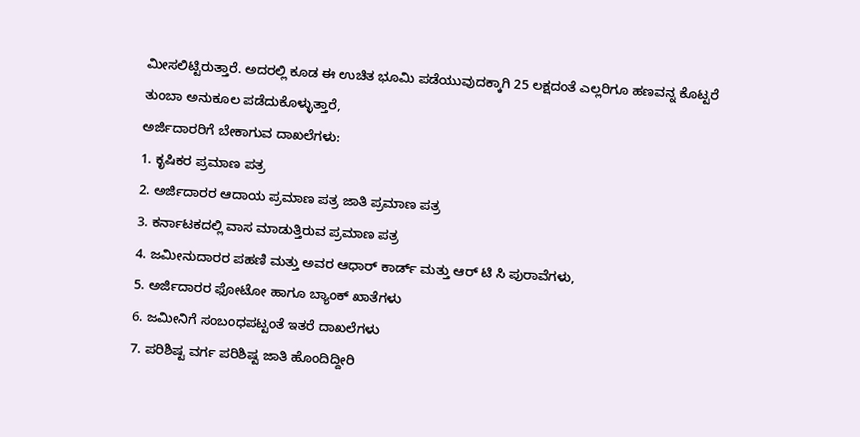ಮೀಸಲಿಟ್ಟಿರುತ್ತಾರೆ. ಅದರಲ್ಲಿ ಕೂಡ ಈ ಉಚಿತ ಭೂಮಿ ಪಡೆಯುವುದಕ್ಕಾಗಿ 25 ಲಕ್ಷದಂತೆ ಎಲ್ಲರಿಗೂ ಹಣವನ್ನ ಕೊಟ್ಟರೆ ತುಂಬಾ ಅನುಕೂಲ ಪಡೆದುಕೊಳ್ಳುತ್ತಾರೆ,
ಅರ್ಜಿದಾರರಿಗೆ ಬೇಕಾಗುವ ದಾಖಲೆಗಳು:
1. ಕೃಷಿಕರ ಪ್ರಮಾಣ ಪತ್ರ
2. ಅರ್ಜಿದಾರರ ಆದಾಯ ಪ್ರಮಾಣ ಪತ್ರ ಜಾತಿ ಪ್ರಮಾಣ ಪತ್ರ
3. ಕರ್ನಾಟಕದಲ್ಲಿ ವಾಸ ಮಾಡುತ್ತಿರುವ ಪ್ರಮಾಣ ಪತ್ರ
4. ಜಮೀನುದಾರರ ಪಹಣಿ ಮತ್ತು ಅವರ ಆಧಾರ್ ಕಾರ್ಡ್ ಮತ್ತು ಆರ್ ಟಿ ಸಿ ಪುರಾವೆಗಳು,
5. ಅರ್ಜಿದಾರರ ಫೋಟೋ ಹಾಗೂ ಬ್ಯಾಂಕ್ ಖಾತೆಗಳು
6. ಜಮೀನಿಗೆ ಸಂಬಂಧಪಟ್ಟಂತೆ ಇತರೆ ದಾಖಲೆಗಳು
7. ಪರಿಶಿಷ್ಟ ವರ್ಗ ಪರಿಶಿಷ್ಟ ಜಾತಿ ಹೊಂದಿದ್ದೀರಿ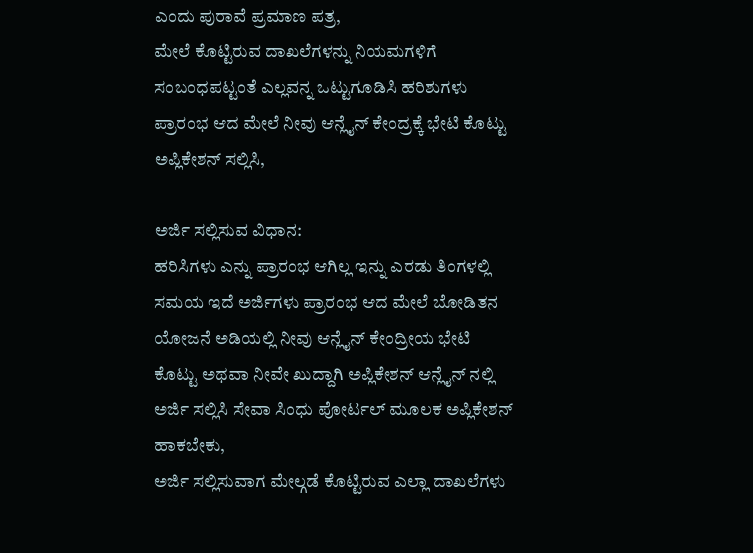ಎಂದು ಪುರಾವೆ ಪ್ರಮಾಣ ಪತ್ರ,
ಮೇಲೆ ಕೊಟ್ಟಿರುವ ದಾಖಲೆಗಳನ್ನು ನಿಯಮಗಳಿಗೆ ಸಂಬಂಧಪಟ್ಟಂತೆ ಎಲ್ಲವನ್ನ ಒಟ್ಟುಗೂಡಿಸಿ ಹರಿಶುಗಳು ಪ್ರಾರಂಭ ಆದ ಮೇಲೆ ನೀವು ಆನ್ಲೈನ್ ಕೇಂದ್ರಕ್ಕೆ ಭೇಟಿ ಕೊಟ್ಟು ಅಪ್ಲಿಕೇಶನ್ ಸಲ್ಲಿಸಿ,

ಅರ್ಜಿ ಸಲ್ಲಿಸುವ ವಿಧಾನ:
ಹರಿಸಿಗಳು ಎನ್ನು ಪ್ರಾರಂಭ ಆಗಿಲ್ಲ ಇನ್ನು ಎರಡು ತಿಂಗಳಲ್ಲಿ ಸಮಯ ಇದೆ ಅರ್ಜಿಗಳು ಪ್ರಾರಂಭ ಆದ ಮೇಲೆ ಬೋಡಿತನ ಯೋಜನೆ ಅಡಿಯಲ್ಲಿ ನೀವು ಆನ್ಲೈನ್ ಕೇಂದ್ರೀಯ ಭೇಟಿ ಕೊಟ್ಟು ಅಥವಾ ನೀವೇ ಖುದ್ದಾಗಿ ಅಪ್ಲಿಕೇಶನ್ ಆನ್ಲೈನ್ ನಲ್ಲಿ ಅರ್ಜಿ ಸಲ್ಲಿಸಿ ಸೇವಾ ಸಿಂಧು ಪೋರ್ಟಲ್ ಮೂಲಕ ಅಪ್ಲಿಕೇಶನ್ ಹಾಕಬೇಕು,
ಅರ್ಜಿ ಸಲ್ಲಿಸುವಾಗ ಮೇಲ್ಗಡೆ ಕೊಟ್ಟಿರುವ ಎಲ್ಲಾ ದಾಖಲೆಗಳು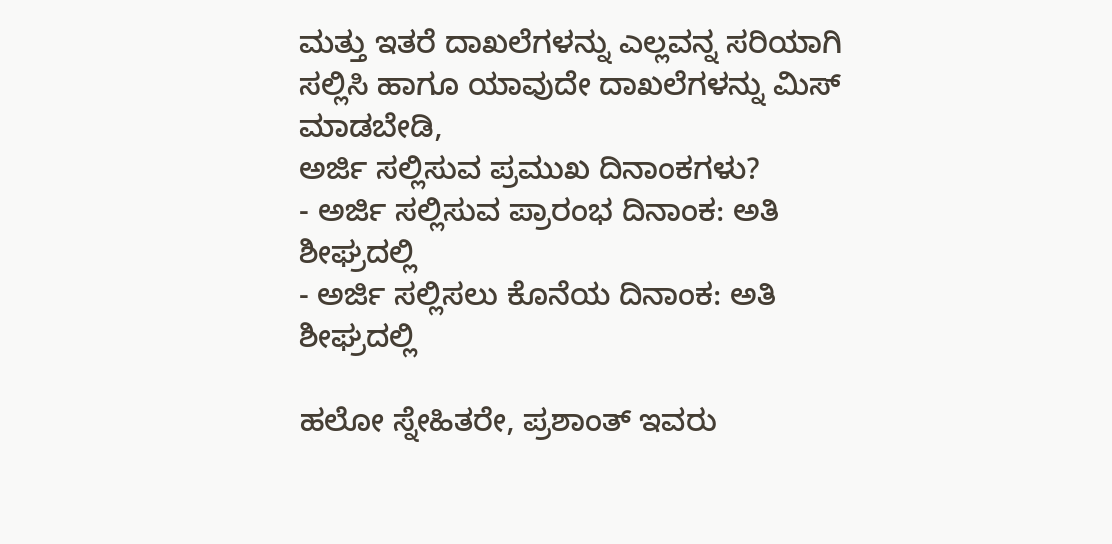ಮತ್ತು ಇತರೆ ದಾಖಲೆಗಳನ್ನು ಎಲ್ಲವನ್ನ ಸರಿಯಾಗಿ ಸಲ್ಲಿಸಿ ಹಾಗೂ ಯಾವುದೇ ದಾಖಲೆಗಳನ್ನು ಮಿಸ್ ಮಾಡಬೇಡಿ,
ಅರ್ಜಿ ಸಲ್ಲಿಸುವ ಪ್ರಮುಖ ದಿನಾಂಕಗಳು?
- ಅರ್ಜಿ ಸಲ್ಲಿಸುವ ಪ್ರಾರಂಭ ದಿನಾಂಕ: ಅತಿ ಶೀಘ್ರದಲ್ಲಿ
- ಅರ್ಜಿ ಸಲ್ಲಿಸಲು ಕೊನೆಯ ದಿನಾಂಕ: ಅತಿ ಶೀಘ್ರದಲ್ಲಿ

ಹಲೋ ಸ್ನೇಹಿತರೇ, ಪ್ರಶಾಂತ್ ಇವರು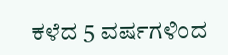ಕಳೆದ 5 ವರ್ಷಗಳಿಂದ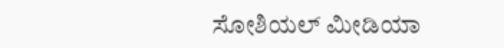ಸೋಶಿಯಲ್ ಮೀಡಿಯಾ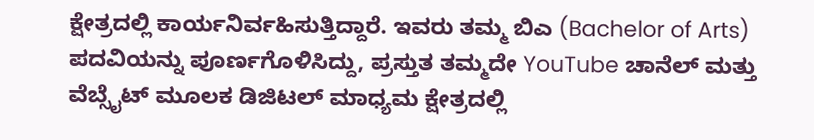ಕ್ಷೇತ್ರದಲ್ಲಿ ಕಾರ್ಯನಿರ್ವಹಿಸುತ್ತಿದ್ದಾರೆ. ಇವರು ತಮ್ಮ ಬಿಎ (Bachelor of Arts) ಪದವಿಯನ್ನು ಪೂರ್ಣಗೊಳಿಸಿದ್ದು, ಪ್ರಸ್ತುತ ತಮ್ಮದೇ YouTube ಚಾನೆಲ್ ಮತ್ತು ವೆಬ್ಸೈಟ್ ಮೂಲಕ ಡಿಜಿಟಲ್ ಮಾಧ್ಯಮ ಕ್ಷೇತ್ರದಲ್ಲಿ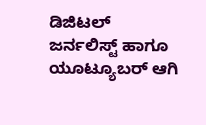ಡಿಜಿಟಲ್ ಜರ್ನಲಿಸ್ಟ್ ಹಾಗೂ ಯೂಟ್ಯೂಬರ್ ಆಗಿ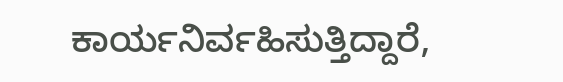ಕಾರ್ಯನಿರ್ವಹಿಸುತ್ತಿದ್ದಾರೆ,